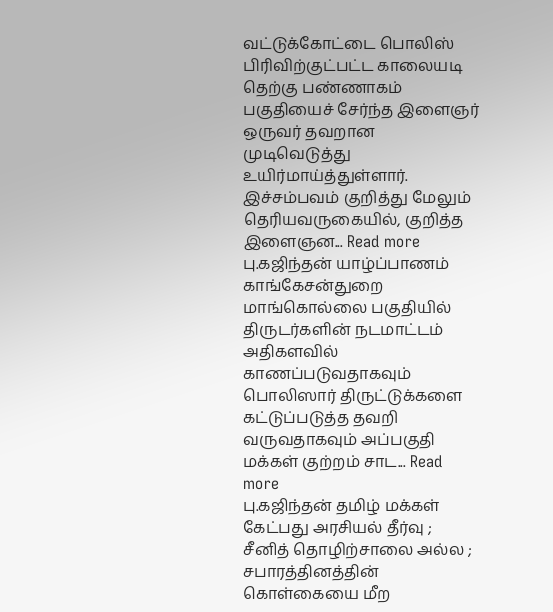வட்டுக்கோட்டை பொலிஸ் பிரிவிற்குட்பட்ட காலையடி தெற்கு பண்ணாகம் பகுதியைச் சேர்ந்த இளைஞர் ஒருவர் தவறான முடிவெடுத்து உயிர்மாய்த்துள்ளார். இச்சம்பவம் குறித்து மேலும் தெரியவருகையில், குறித்த இளைஞன... Read more
பு.கஜிந்தன் யாழ்ப்பாணம் காங்கேசன்துறை மாங்கொல்லை பகுதியில் திருடர்களின் நடமாட்டம் அதிகளவில் காணப்படுவதாகவும் பொலிஸார் திருட்டுக்களை கட்டுப்படுத்த தவறி வருவதாகவும் அப்பகுதி மக்கள் குற்றம் சாட... Read more
பு.கஜிந்தன் தமிழ் மக்கள் கேட்பது அரசியல் தீர்வு ; சீனித் தொழிற்சாலை அல்ல ; சபாரத்தினத்தின் கொள்கையை மீற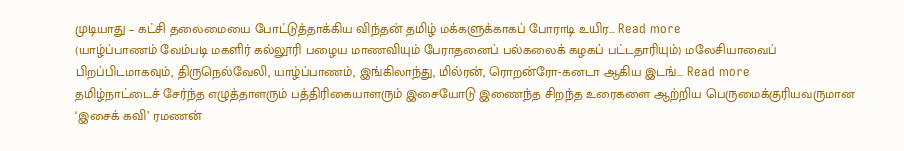முடியாது – கட்சி தலைமையை போட்டுத்தாக்கிய விந்தன் தமிழ் மக்களுக்காகப் போராடி உயிர... Read more
(யாழ்ப்பாணம் வேம்படி மகளிர் கல்லூரி பழைய மாணவியும் பேராதனைப் பல்கலைக் கழகப் பட்டதாரியும்) மலேசியாவைப் பிறப்பிடமாகவும், திருநெல்வேலி, யாழ்ப்பாணம், இங்கிலாந்து, மில்ரன், ரொறன்ரோ-கனடா ஆகிய இடங்... Read more
தமிழ்நாட்டைச் சேர்ந்த எழுத்தாளரும் பத்திரிகையாளரும் இசையோடு இணைந்த சிறந்த உரைகளை ஆற்றிய பெருமைக்குரியவருமான ‘இசைக் கவி’ ரமணன்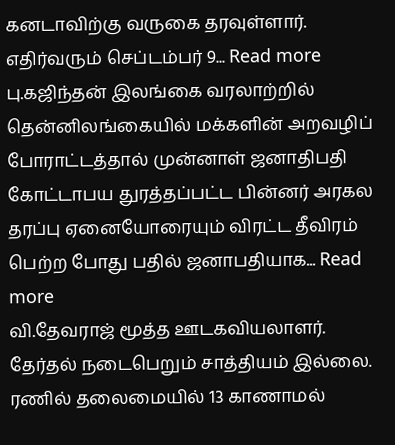கனடாவிற்கு வருகை தரவுள்ளார். எதிர்வரும் செப்டம்பர் 9... Read more
பு.கஜிந்தன் இலங்கை வரலாற்றில் தென்னிலங்கையில் மக்களின் அறவழிப் போராட்டத்தால் முன்னாள் ஜனாதிபதி கோட்டாபய துரத்தப்பட்ட பின்னர் அரகல தரப்பு ஏனையோரையும் விரட்ட தீவிரம் பெற்ற போது பதில் ஜனாபதியாக... Read more
வி.தேவராஜ் மூத்த ஊடகவியலாளர். தேர்தல் நடைபெறும் சாத்தியம் இல்லை. ரணில் தலைமையில் 13 காணாமல்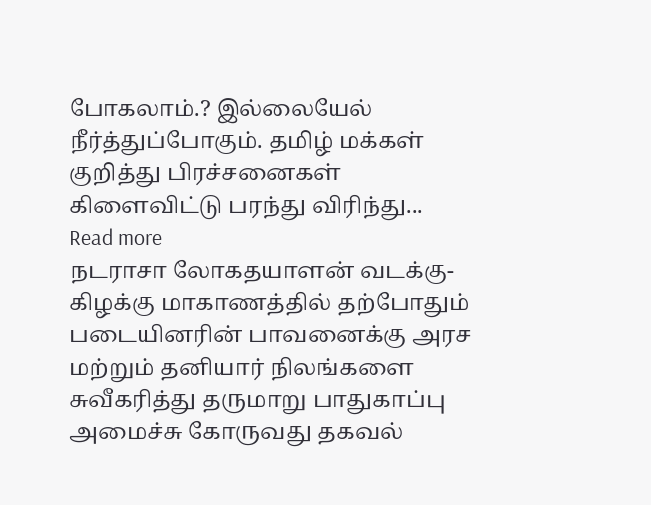போகலாம்.? இல்லையேல் நீர்த்துப்போகும். தமிழ் மக்கள் குறித்து பிரச்சனைகள் கிளைவிட்டு பரந்து விரிந்து... Read more
நடராசா லோகதயாளன் வடக்கு-கிழக்கு மாகாணத்தில் தற்போதும் படையினரின் பாவனைக்கு அரச மற்றும் தனியார் நிலங்களை சுவீகரித்து தருமாறு பாதுகாப்பு அமைச்சு கோருவது தகவல்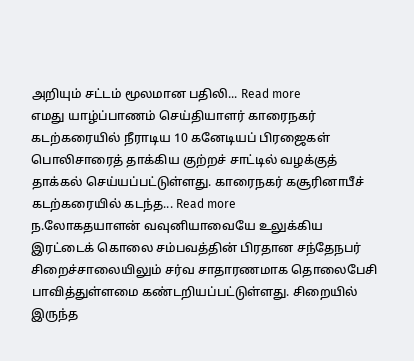அறியும் சட்டம் மூலமான பதிலி... Read more
எமது யாழ்ப்பாணம் செய்தியாளர் காரைநகர் கடற்கரையில் நீராடிய 10 கனேடியப் பிரஜைகள் பொலிசாரைத் தாக்கிய குற்றச் சாட்டில் வழக்குத் தாக்கல் செய்யப்பட்டுள்ளது. காரைநகர் கசூரினாபீச் கடற்கரையில் கடந்த... Read more
ந.லோகதயாளன் வவுனியாவையே உலுக்கிய இரட்டைக் கொலை சம்பவத்தின் பிரதான சந்தேநபர் சிறைச்சாலையிலும் சர்வ சாதாரணமாக தொலைபேசி பாவித்துள்ளமை கண்டறியப்பட்டுள்ளது. சிறையில் இருந்த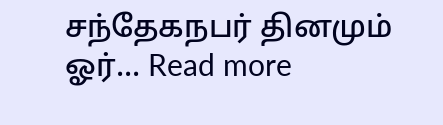சந்தேகநபர் தினமும் ஓர்... Read more